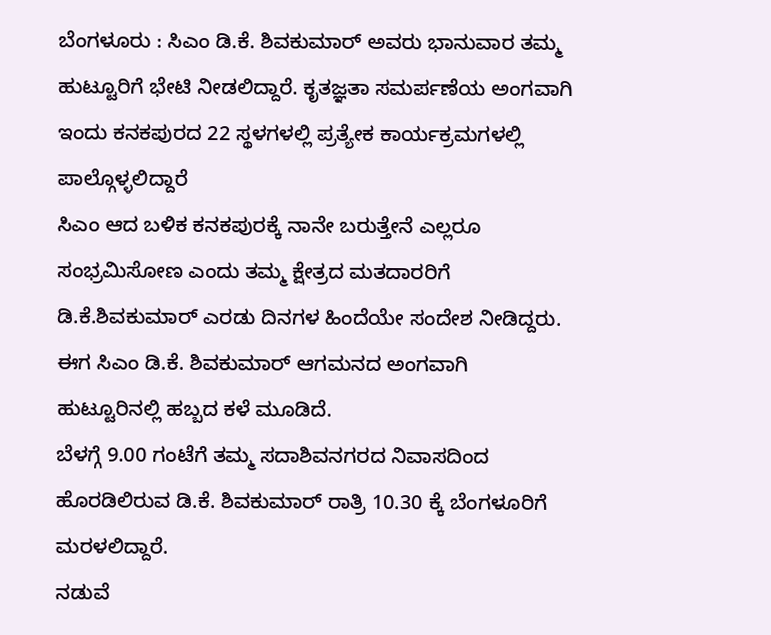ಬೆಂಗಳೂರು : ಸಿಎಂ ಡಿ.ಕೆ. ಶಿವಕುಮಾರ್ ಅವರು ಭಾನುವಾರ ತಮ್ಮ ಹುಟ್ಟೂರಿಗೆ ಭೇಟಿ ನೀಡಲಿದ್ದಾರೆ. ಕೃತಜ್ಞತಾ ಸಮರ್ಪಣೆಯ ಅಂಗವಾಗಿ ಇಂದು ಕನಕಪುರದ 22 ಸ್ಥಳಗಳಲ್ಲಿ ಪ್ರತ್ಯೇಕ ಕಾರ್ಯಕ್ರಮಗಳಲ್ಲಿ ಪಾಲ್ಗೊಳ್ಳಲಿದ್ದಾರೆ
ಸಿಎಂ ಆದ ಬಳಿಕ ಕನಕಪುರಕ್ಕೆ ನಾನೇ ಬರುತ್ತೇನೆ ಎಲ್ಲರೂ ಸಂಭ್ರಮಿಸೋಣ ಎಂದು ತಮ್ಮ ಕ್ಷೇತ್ರದ ಮತದಾರರಿಗೆ ಡಿ.ಕೆ.ಶಿವಕುಮಾರ್ ಎರಡು ದಿನಗಳ ಹಿಂದೆಯೇ ಸಂದೇಶ ನೀಡಿದ್ದರು. ಈಗ ಸಿಎಂ ಡಿ.ಕೆ. ಶಿವಕುಮಾರ್ ಆಗಮನದ ಅಂಗವಾಗಿ ಹುಟ್ಟೂರಿನಲ್ಲಿ ಹಬ್ಬದ ಕಳೆ ಮೂಡಿದೆ.
ಬೆಳಗ್ಗೆ 9.00 ಗಂಟೆಗೆ ತಮ್ಮ ಸದಾಶಿವನಗರದ ನಿವಾಸದಿಂದ ಹೊರಡಿಲಿರುವ ಡಿ.ಕೆ. ಶಿವಕುಮಾರ್ ರಾತ್ರಿ 10.30 ಕ್ಕೆ ಬೆಂಗಳೂರಿಗೆ ಮರಳಲಿದ್ದಾರೆ.
ನಡುವೆ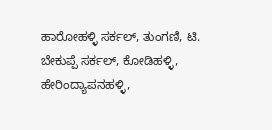ಹಾರೋಹಳ್ಳಿ ಸರ್ಕಲ್, ತುಂಗಣಿ, ಟಿ. ಬೇಕುಪ್ಪೆ ಸರ್ಕಲ್, ಕೋಡಿಹಳ್ಳಿ, ಹೇರಿಂದ್ಯಾಪನಹಳ್ಳಿ,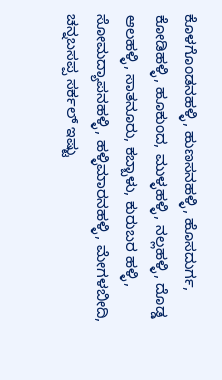ಕೊಳಗೊಂಡನಹಳ್ಳಿ, ಹುಣಸನಹಳ್ಳಿ, ಹೊಸದುರ್ಗ, ಕೋಡಿಹಳ್ಳಿ, ಹೂಕುಂದ, ಮುಳ್ಳಹಳ್ಳಿ, ನಲ್ಲಹಳ್ಳಿ, ದೊಡ್ಡ ಆಲಹಳ್ಳಿ, ಸಾತನೂರು, ಕಬ್ಬಾಳು, ಕುರುಬರ ಹಳ್ಳಿ, ಸೋಮದ್ಯಾಪನಹಳ್ಳಿ, ಹಳ್ಳಿಮಾರನಹಳ್ಳಿ, ಮೇಗಳಬೀದಿ, ಚನ್ನಬಸಪ್ಪ ಸರ್ಕಲ್ ಇಷ್ಟು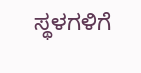ಸ್ಥಳಗಳಿಗೆ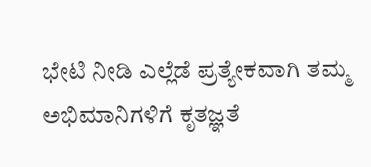ಭೇಟಿ ನೀಡಿ ಎಲ್ಲೆಡೆ ಪ್ರತ್ಯೇಕವಾಗಿ ತಮ್ಮ ಅಭಿಮಾನಿಗಳಿಗೆ ಕೃತಜ್ಞತೆ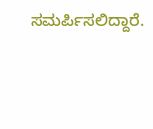ಸಮರ್ಪಿಸಲಿದ್ದಾರೆ.